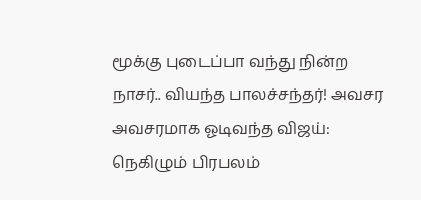மூக்கு புடைப்பா வந்து நின்ற நாசர்.. வியந்த பாலச்சந்தர்! அவசர அவசரமாக ஓடிவந்த விஜய்: நெகிழும் பிரபலம்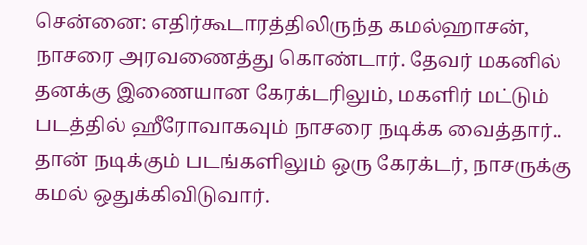சென்னை: எதிர்கூடாரத்திலிருந்த கமல்ஹாசன், நாசரை அரவணைத்து கொண்டார். தேவர் மகனில் தனக்கு இணையான கேரக்டரிலும், மகளிர் மட்டும் படத்தில் ஹீரோவாகவும் நாசரை நடிக்க வைத்தார்.. தான் நடிக்கும் படங்களிலும் ஒரு கேரக்டர், நாசருக்கு கமல் ஒதுக்கிவிடுவார்.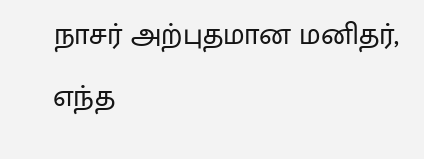நாசர் அற்புதமான மனிதர், எந்த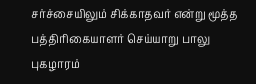சர்ச்சையிலும் சிக்காதவர் என்று மூத்த பத்திரிகையாளர் செய்யாறு பாலு புகழாரம்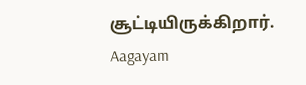சூட்டியிருக்கிறார்.
Aagayam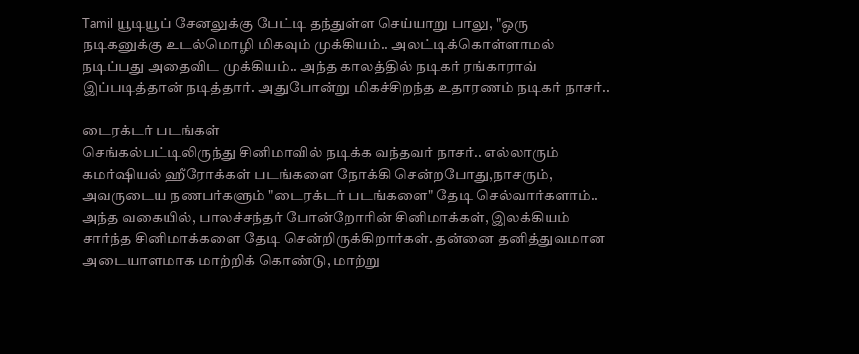Tamil யூடியூப் சேனலுக்கு பேட்டி தந்துள்ள செய்யாறு பாலு, "ஒரு நடிகனுக்கு உடல்மொழி மிகவும் முக்கியம்.. அலட்டிக்கொள்ளாமல் நடிப்பது அதைவிட முக்கியம்.. அந்த காலத்தில் நடிகர் ரங்காராவ் இப்படித்தான் நடித்தார். அதுபோன்று மிகச்சிறந்த உதாரணம் நடிகர் நாசர்..

டைரக்டர் படங்கள்
செங்கல்பட்டிலிருந்து சினிமாவில் நடிக்க வந்தவர் நாசர்.. எல்லாரும் கமர்ஷியல் ஹீரோக்கள் படங்களை நோக்கி சென்றபோது,நாசரும், அவருடைய நணபர்களும் "டைரக்டர் படங்களை" தேடி செல்வார்களாம்.. அந்த வகையில், பாலச்சந்தர் போன்றோரின் சினிமாக்கள், இலக்கியம் சார்ந்த சினிமாக்களை தேடி சென்றிருக்கிறார்கள். தன்னை தனித்துவமான அடையாளமாக மாற்றிக் கொண்டு, மாற்று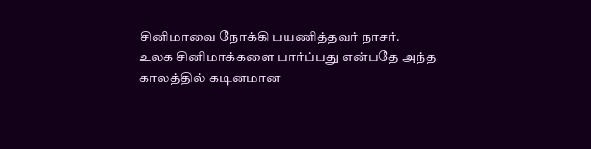சினிமாவை நோக்கி பயணித்தவர் நாசர்.
உலக சினிமாக்களை பார்ப்பது என்பதே அந்த காலத்தில் கடினமான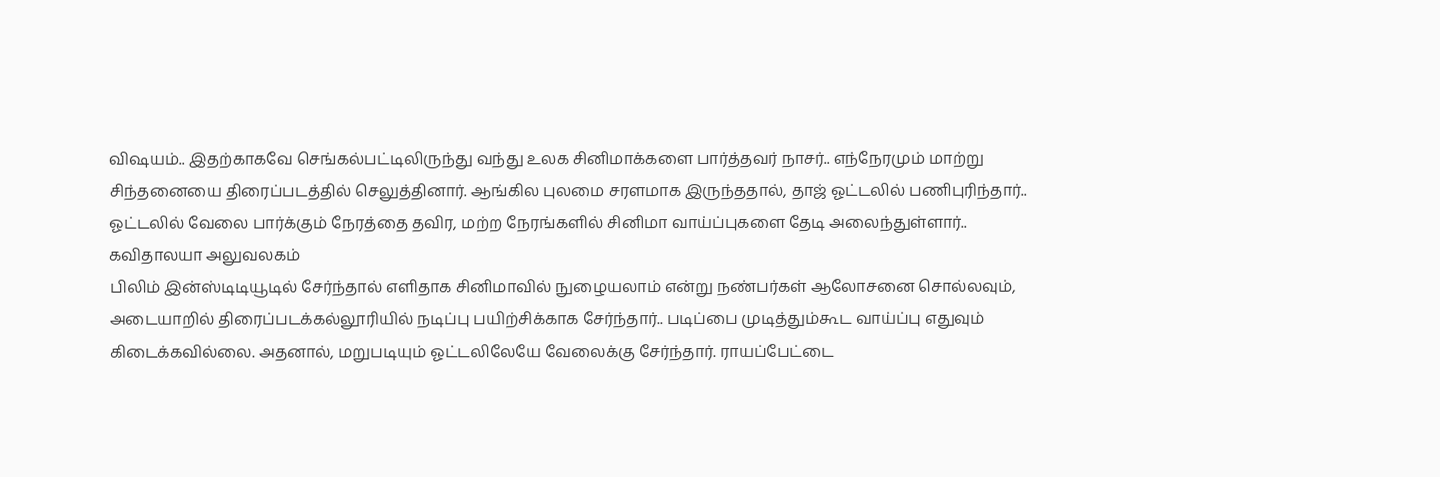விஷயம்.. இதற்காகவே செங்கல்பட்டிலிருந்து வந்து உலக சினிமாக்களை பார்த்தவர் நாசர்.. எந்நேரமும் மாற்று சிந்தனையை திரைப்படத்தில் செலுத்தினார். ஆங்கில புலமை சரளமாக இருந்ததால், தாஜ் ஓட்டலில் பணிபுரிந்தார்.. ஓட்டலில் வேலை பார்க்கும் நேரத்தை தவிர, மற்ற நேரங்களில் சினிமா வாய்ப்புகளை தேடி அலைந்துள்ளார்..
கவிதாலயா அலுவலகம்
பிலிம் இன்ஸ்டிடியூடில் சேர்ந்தால் எளிதாக சினிமாவில் நுழையலாம் என்று நண்பர்கள் ஆலோசனை சொல்லவும், அடையாறில் திரைப்படக்கல்லூரியில் நடிப்பு பயிற்சிக்காக சேர்ந்தார்.. படிப்பை முடித்தும்கூட வாய்ப்பு எதுவும் கிடைக்கவில்லை. அதனால், மறுபடியும் ஓட்டலிலேயே வேலைக்கு சேர்ந்தார். ராயப்பேட்டை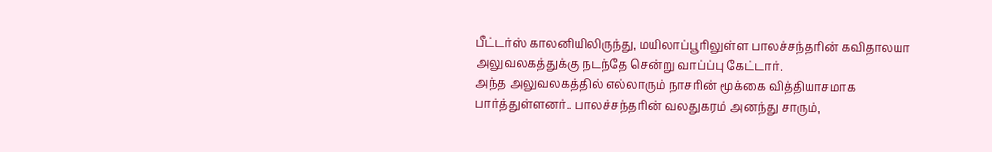பீட்டர்ஸ் காலனியிலிருந்து, மயிலாப்பூரிலுள்ள பாலச்சந்தரின் கவிதாலயா அலுவலகத்துக்கு நடந்தே சென்று வாப்ப்பு கேட்டார்.
அந்த அலுவலகத்தில் எல்லாரும் நாசரின் மூக்கை வித்தியாசமாக பார்த்துள்ளனர்.. பாலச்சந்தரின் வலதுகரம் அனந்து சாரும்,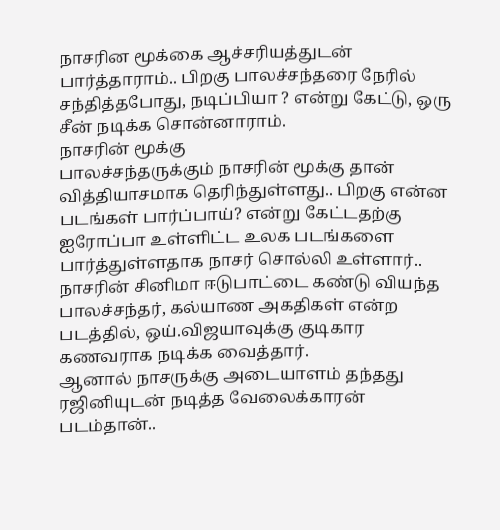நாசரின மூக்கை ஆச்சரியத்துடன் பார்த்தாராம்.. பிறகு பாலச்சந்தரை நேரில் சந்தித்தபோது, நடிப்பியா ? என்று கேட்டு, ஒரு சீன் நடிக்க சொன்னாராம்.
நாசரின் மூக்கு
பாலச்சந்தருக்கும் நாசரின் மூக்கு தான் வித்தியாசமாக தெரிந்துள்ளது.. பிறகு என்ன படங்கள் பார்ப்பாய்? என்று கேட்டதற்கு ஐரோப்பா உள்ளிட்ட உலக படங்களை பார்த்துள்ளதாக நாசர் சொல்லி உள்ளார்.. நாசரின் சினிமா ஈடுபாட்டை கண்டு வியந்த பாலச்சந்தர், கல்யாண அகதிகள் என்ற படத்தில், ஒய்.விஜயாவுக்கு குடிகார கணவராக நடிக்க வைத்தார்.
ஆனால் நாசருக்கு அடையாளம் தந்தது ரஜினியுடன் நடித்த வேலைக்காரன் படம்தான்..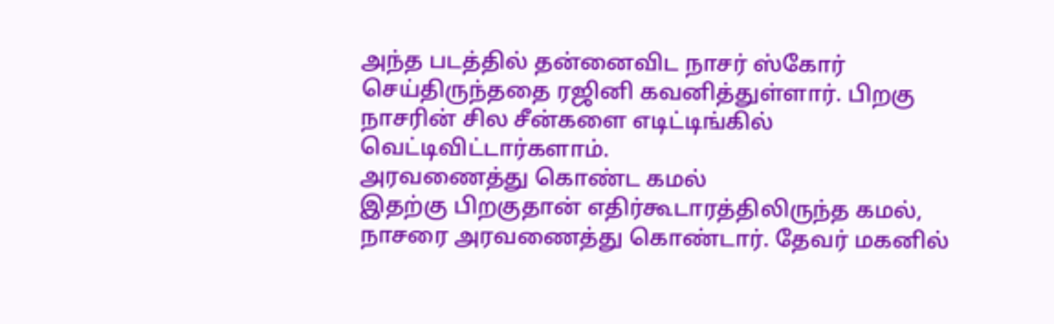அந்த படத்தில் தன்னைவிட நாசர் ஸ்கோர் செய்திருந்ததை ரஜினி கவனித்துள்ளார். பிறகு நாசரின் சில சீன்களை எடிட்டிங்கில் வெட்டிவிட்டார்களாம்.
அரவணைத்து கொண்ட கமல்
இதற்கு பிறகுதான் எதிர்கூடாரத்திலிருந்த கமல், நாசரை அரவணைத்து கொண்டார். தேவர் மகனில்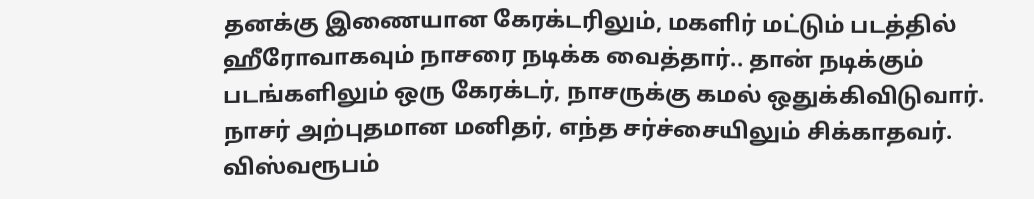தனக்கு இணையான கேரக்டரிலும், மகளிர் மட்டும் படத்தில் ஹீரோவாகவும் நாசரை நடிக்க வைத்தார்.. தான் நடிக்கும் படங்களிலும் ஒரு கேரக்டர், நாசருக்கு கமல் ஒதுக்கிவிடுவார். நாசர் அற்புதமான மனிதர், எந்த சர்ச்சையிலும் சிக்காதவர்.
விஸ்வரூபம்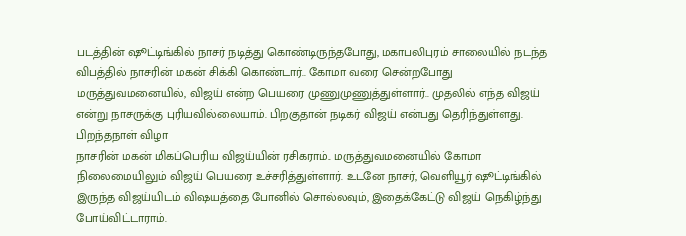படத்தின் ஷூட்டிங்கில் நாசர் நடித்து கொண்டிருந்தபோது, மகாபலிபுரம் சாலையில் நடந்த விபத்தில் நாசரின் மகன் சிக்கி கொண்டார்.. கோமா வரை சென்றபோது மருத்துவமனையில், விஜய் என்ற பெயரை முணுமுணுத்துள்ளார்.. முதலில் எந்த விஜய் என்று நாசருக்கு புரியவில்லையாம். பிறகுதான் நடிகர் விஜய் என்பது தெரிந்துள்ளது.
பிறந்தநாள் விழா
நாசரின் மகன் மிகப்பெரிய விஜய்யின் ரசிகராம்.. மருத்துவமனையில் கோமா நிலைமையிலும் விஜய் பெயரை உச்சரித்துள்ளார். உடனே நாசர், வெளியூர் ஷூட்டிங்கில் இருந்த விஜய்யிடம் விஷயத்தை போனில் சொல்லவும், இதைக்கேட்டு விஜய் நெகிழ்ந்து போய்விட்டாராம்.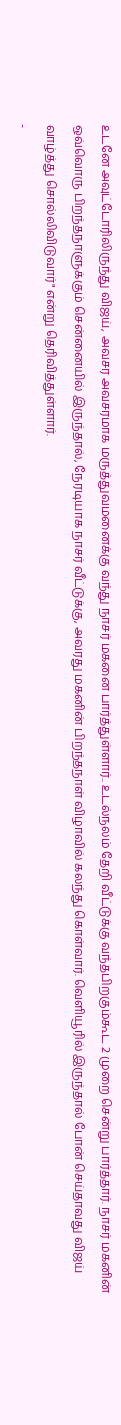உடனே அவுட்டோரிலிருந்து விஜய், அவசர அவசரமாக மருத்துவமனைக்கு வந்து நாசர் மகனை பார்த்துள்ளார்.. உடல்நலம் தேறி வீட்டுக்கு வந்தபிறகும்கூட 2 முறை சென்று பார்த்தார். நாசர் மகனின் ஒவ்வொரு பிறந்தநாளுக்கும் சென்னையில் இருந்தால், நேரடியாக நாசர் வீட்டுக்கு, அவரது மகனின் பிறந்தநாள் விழாவில் கலந்து கொள்வார். வெளியூரில் இருந்தால் போன் செய்தாவது விஜய் வாழ்த்து சொல்லிவிடுவார்" என்று தெரிவித்துள்ளார்.
-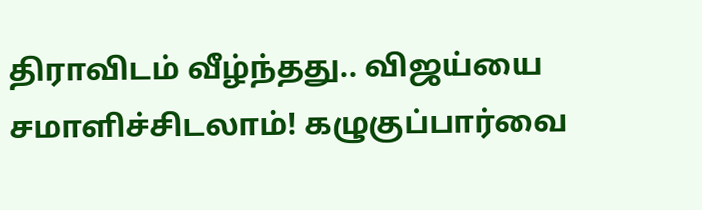திராவிடம் வீழ்ந்தது.. விஜய்யை சமாளிச்சிடலாம்! கழுகுப்பார்வை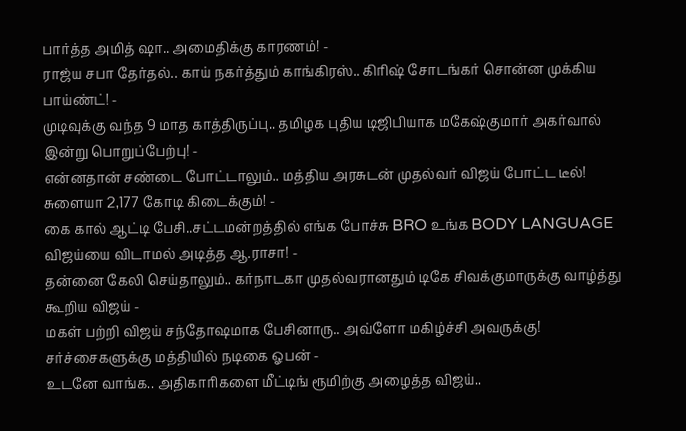பார்த்த அமித் ஷா.. அமைதிக்கு காரணம்! -
ராஜ்ய சபா தேர்தல்.. காய் நகர்த்தும் காங்கிரஸ்.. கிரிஷ் சோடங்கர் சொன்ன முக்கிய பாய்ண்ட்! -
முடிவுக்கு வந்த 9 மாத காத்திருப்பு.. தமிழக புதிய டிஜிபியாக மகேஷ்குமார் அகர்வால் இன்று பொறுப்பேற்பு! -
என்னதான் சண்டை போட்டாலும்.. மத்திய அரசுடன் முதல்வர் விஜய் போட்ட டீல்! சுளையா 2,177 கோடி கிடைக்கும்! -
கை கால் ஆட்டி பேசி..சட்டமன்றத்தில் எங்க போச்சு BRO உங்க BODY LANGUAGE விஜய்யை விடாமல் அடித்த ஆ.ராசா! -
தன்னை கேலி செய்தாலும்.. கர்நாடகா முதல்வரானதும் டிகே சிவக்குமாருக்கு வாழ்த்து கூறிய விஜய் -
மகள் பற்றி விஜய் சந்தோஷமாக பேசினாரு.. அவ்ளோ மகிழ்ச்சி அவருக்கு! சர்ச்சைகளுக்கு மத்தியில் நடிகை ஓபன் -
உடனே வாங்க.. அதிகாரிகளை மீட்டிங் ரூமிற்கு அழைத்த விஜய்..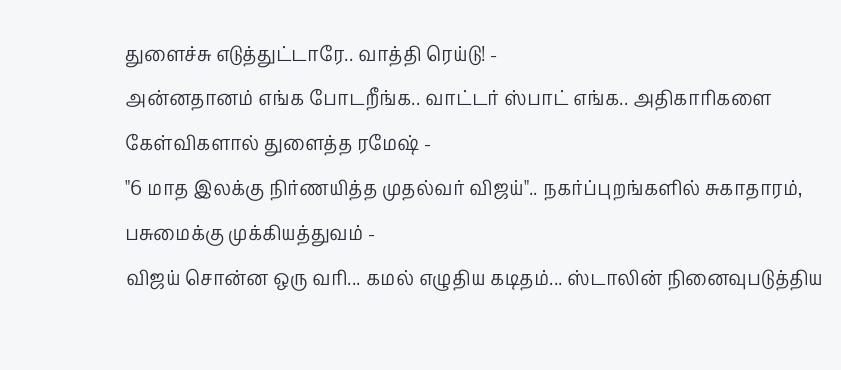துளைச்சு எடுத்துட்டாரே.. வாத்தி ரெய்டு! -
அன்னதானம் எங்க போடறீங்க.. வாட்டர் ஸ்பாட் எங்க.. அதிகாரிகளை கேள்விகளால் துளைத்த ரமேஷ் -
"6 மாத இலக்கு நிர்ணயித்த முதல்வர் விஜய்".. நகர்ப்புறங்களில் சுகாதாரம், பசுமைக்கு முக்கியத்துவம் -
விஜய் சொன்ன ஒரு வரி... கமல் எழுதிய கடிதம்... ஸ்டாலின் நினைவுபடுத்திய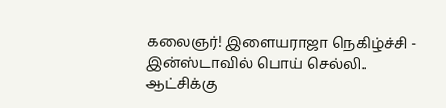கலைஞர்! இளையராஜா நெகிழ்ச்சி -
இன்ஸ்டாவில் பொய் செல்லி.. ஆட்சிக்கு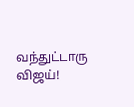வந்துட்டாரு விஜய்!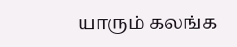யாரும் கலங்க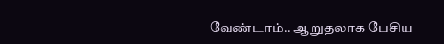வேண்டாம்.. ஆறுதலாக பேசிய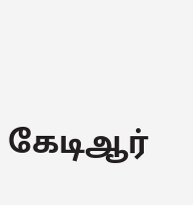கேடிஆர்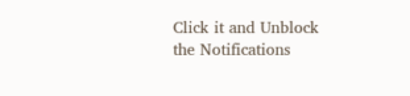Click it and Unblock the Notifications